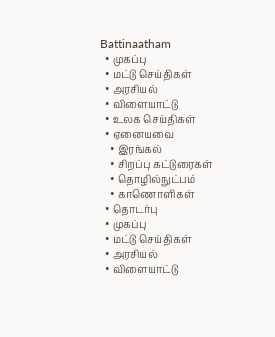Battinaatham
  • முகப்பு
  • மட்டு செய்திகள்
  • அரசியல்
  • விளையாட்டு
  • உலக செய்திகள்
  • ஏனையவை
    • இரங்கல்
    • சிறப்பு கட்டுரைகள்
    • தொழில்நுட்பம்
    • காணொளிகள்
  • தொடர்பு
  • முகப்பு
  • மட்டு செய்திகள்
  • அரசியல்
  • விளையாட்டு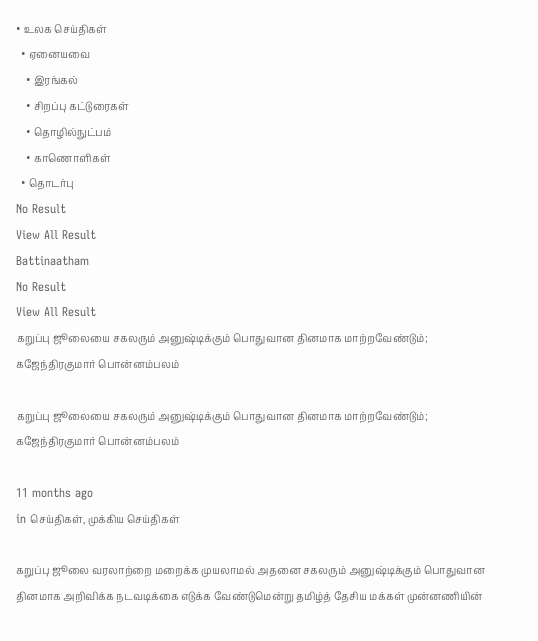• உலக செய்திகள்
  • ஏனையவை
    • இரங்கல்
    • சிறப்பு கட்டுரைகள்
    • தொழில்நுட்பம்
    • காணொளிகள்
  • தொடர்பு
No Result
View All Result
Battinaatham
No Result
View All Result
கறுப்பு ஜூலையை சகலரும் அனுஷ்டிக்கும் பொதுவான தினமாக மாற்றவேண்டும்; கஜேந்திரகுமார் பொன்னம்பலம்

கறுப்பு ஜூலையை சகலரும் அனுஷ்டிக்கும் பொதுவான தினமாக மாற்றவேண்டும்; கஜேந்திரகுமார் பொன்னம்பலம்

11 months ago
in செய்திகள், முக்கிய செய்திகள்

கறுப்பு ஜூலை வரலாற்றை மறைக்க முயலாமல் அதனை சகலரும் அனுஷ்டிக்கும் பொதுவான தினமாக அறிவிக்க நடவடிக்கை எடுக்க வேண்டுமென்று தமிழ்த் தேசிய மக்கள் முன்னணியின்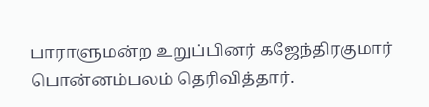பாராளுமன்ற உறுப்பினர் கஜேந்திரகுமார் பொன்னம்பலம் தெரிவித்தார்.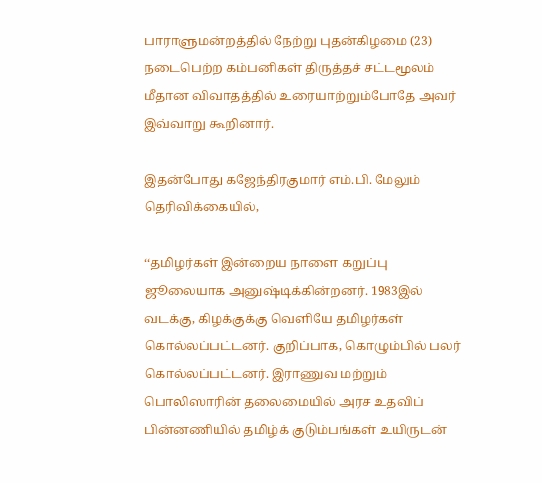பாராளுமன்றத்தில் நேற்று புதன்கிழமை (23) நடைபெற்ற கம்பனிகள் திருத்தச் சட்டமூலம் மீதான விவாதத்தில் உரையாற்றும்போதே அவர் இவ்வாறு கூறினார்.

இதன்போது கஜேந்திரகுமார் எம்.பி. மேலும் தெரிவிக்கையில்,

‘‘தமிழர்கள் இன்றைய நாளை கறுப்பு ஜூலையாக அனுஷ்டிக்கின்றனர். 1983இல் வடக்கு, கிழக்குக்கு வெளியே தமிழர்கள் கொல்லப்பட்டனர். குறிப்பாக, கொழும்பில் பலர் கொல்லப்பட்டனர். இராணுவ மற்றும் பொலிஸாரின் தலைமையில் அரச உதவிப் பின்னணியில் தமிழ்க் குடும்பங்கள் உயிருடன்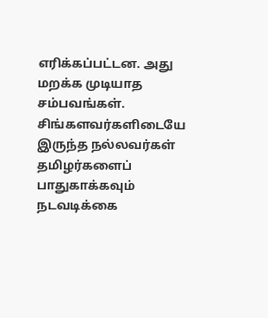எரிக்கப்பட்டன. அது மறக்க முடியாத சம்பவங்கள். சிங்களவர்களிடையே இருந்த நல்லவர்கள் தமிழர்களைப் பாதுகாக்கவும் நடவடிக்கை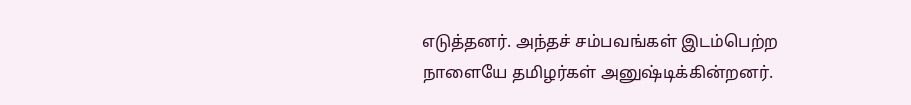எடுத்தனர். அந்தச் சம்பவங்கள் இடம்பெற்ற நாளையே தமிழர்கள் அனுஷ்டிக்கின்றனர்.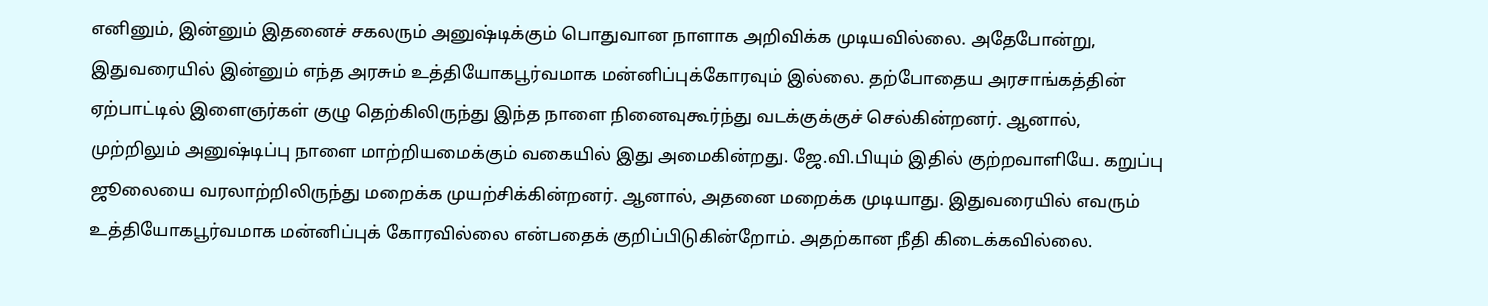எனினும், இன்னும் இதனைச் சகலரும் அனுஷ்டிக்கும் பொதுவான நாளாக அறிவிக்க முடியவில்லை. அதேபோன்று, இதுவரையில் இன்னும் எந்த அரசும் உத்தியோகபூர்வமாக மன்னிப்புக்கோரவும் இல்லை. தற்போதைய அரசாங்கத்தின் ஏற்பாட்டில் இளைஞர்கள் குழு தெற்கிலிருந்து இந்த நாளை நினைவுகூர்ந்து வடக்குக்குச் செல்கின்றனர். ஆனால், முற்றிலும் அனுஷ்டிப்பு நாளை மாற்றியமைக்கும் வகையில் இது அமைகின்றது. ஜே.வி.பியும் இதில் குற்றவாளியே. கறுப்பு ஜூலையை வரலாற்றிலிருந்து மறைக்க முயற்சிக்கின்றனர். ஆனால், அதனை மறைக்க முடியாது. இதுவரையில் எவரும் உத்தியோகபூர்வமாக மன்னிப்புக் கோரவில்லை என்பதைக் குறிப்பிடுகின்றோம். அதற்கான நீதி கிடைக்கவில்லை.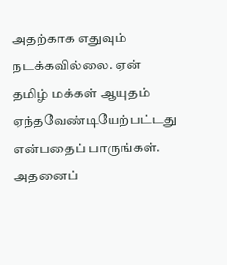அதற்காக எதுவும் நடக்கவில்லை. ஏன் தமிழ் மக்கள் ஆயுதம் ஏந்தவேண்டியேற்பட்டது என்பதைப் பாருங்கள். அதனைப்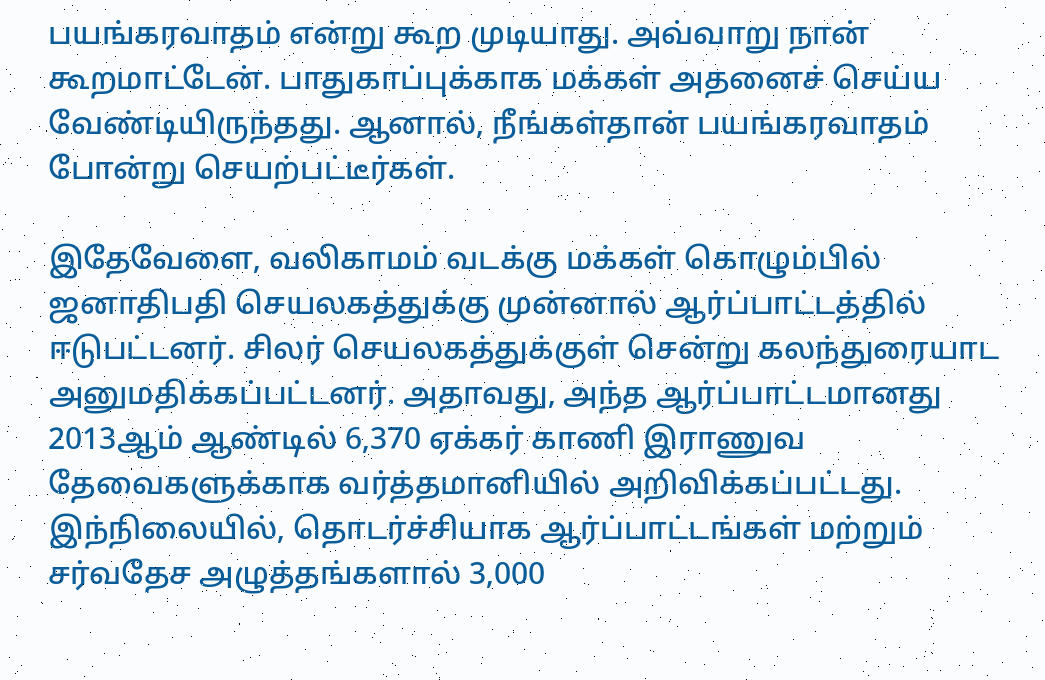பயங்கரவாதம் என்று கூற முடியாது. அவ்வாறு நான் கூறமாட்டேன். பாதுகாப்புக்காக மக்கள் அதனைச் செய்ய வேண்டியிருந்தது. ஆனால், நீங்கள்தான் பயங்கரவாதம் போன்று செயற்பட்டீர்கள்.

இதேவேளை, வலிகாமம் வடக்கு மக்கள் கொழும்பில் ஜனாதிபதி செயலகத்துக்கு முன்னால் ஆர்ப்பாட்டத்தில் ஈடுபட்டனர். சிலர் செயலகத்துக்குள் சென்று கலந்துரையாட அனுமதிக்கப்பட்டனர். அதாவது, அந்த ஆர்ப்பாட்டமானது 2013ஆம் ஆண்டில் 6,370 ஏக்கர் காணி இராணுவ தேவைகளுக்காக வர்த்தமானியில் அறிவிக்கப்பட்டது. இந்நிலையில், தொடர்ச்சியாக ஆர்ப்பாட்டங்கள் மற்றும் சர்வதேச அழுத்தங்களால் 3,000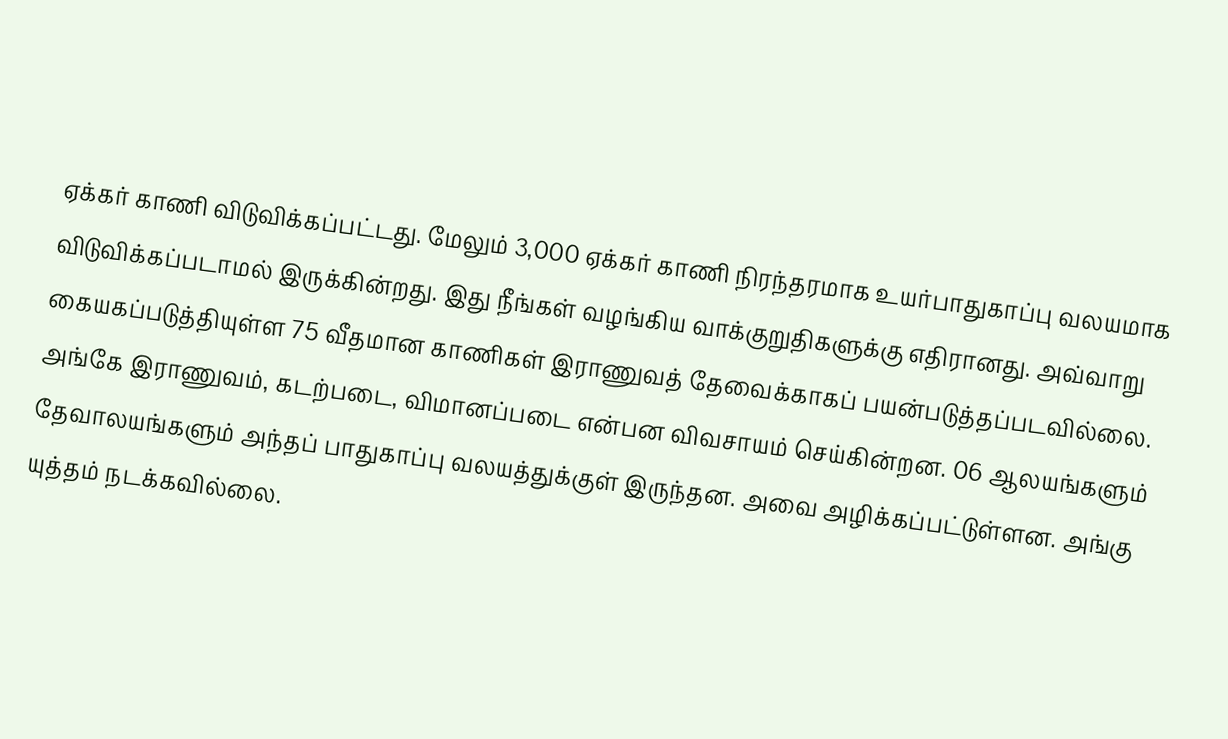ஏக்கர் காணி விடுவிக்கப்பட்டது. மேலும் 3,000 ஏக்கர் காணி நிரந்தரமாக உயர்பாதுகாப்பு வலயமாக விடுவிக்கப்படாமல் இருக்கின்றது. இது நீங்கள் வழங்கிய வாக்குறுதிகளுக்கு எதிரானது. அவ்வாறு கையகப்படுத்தியுள்ள 75 வீதமான காணிகள் இராணுவத் தேவைக்காகப் பயன்படுத்தப்படவில்லை. அங்கே இராணுவம், கடற்படை, விமானப்படை என்பன விவசாயம் செய்கின்றன. 06 ஆலயங்களும் தேவாலயங்களும் அந்தப் பாதுகாப்பு வலயத்துக்குள் இருந்தன. அவை அழிக்கப்பட்டுள்ளன. அங்கு யுத்தம் நடக்கவில்லை.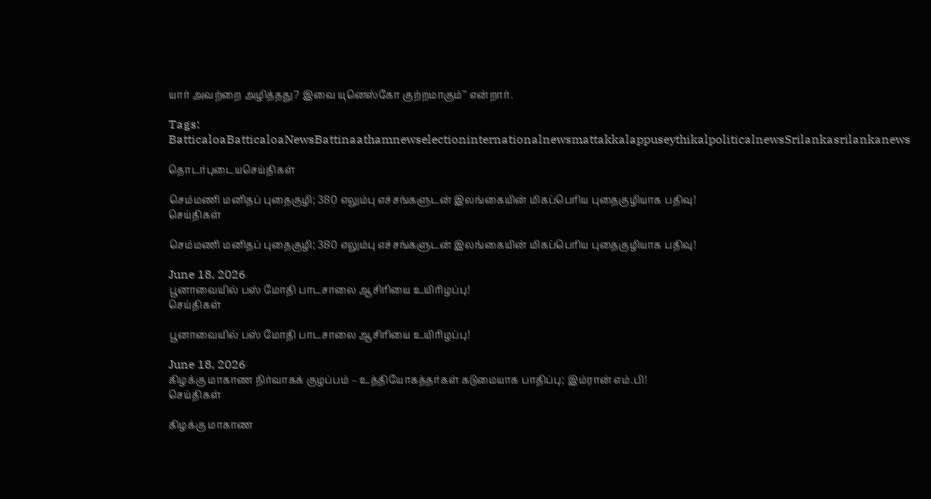யார் அவற்றை அழித்தது? இவை யுனெஸ்கோ குற்றமாகும்’’ என்றார்.

Tags: BatticaloaBatticaloaNewsBattinaathamnewselectioninternationalnewsmattakkalappuseythikalpoliticalnewsSrilankasrilankanews

தொடர்புடையசெய்திகள்

செம்மணி மனிதப் புதைகுழி; 380 எலும்பு எச்சங்களுடன் இலங்கையின் மிகப்பெரிய புதைகுழியாக பதிவு!
செய்திகள்

செம்மணி மனிதப் புதைகுழி; 380 எலும்பு எச்சங்களுடன் இலங்கையின் மிகப்பெரிய புதைகுழியாக பதிவு!

June 18, 2026
பூனாவையில் பஸ் மோதி பாடசாலை ஆசிரியை உயிரிழப்பு!
செய்திகள்

பூனாவையில் பஸ் மோதி பாடசாலை ஆசிரியை உயிரிழப்பு!

June 18, 2026
கிழக்கு மாகாண நிர்வாகக் குழப்பம் – உத்தியோகத்தர்கள் கடுமையாக பாதிப்பு; இம்ரான் எம்.பி!
செய்திகள்

கிழக்கு மாகாண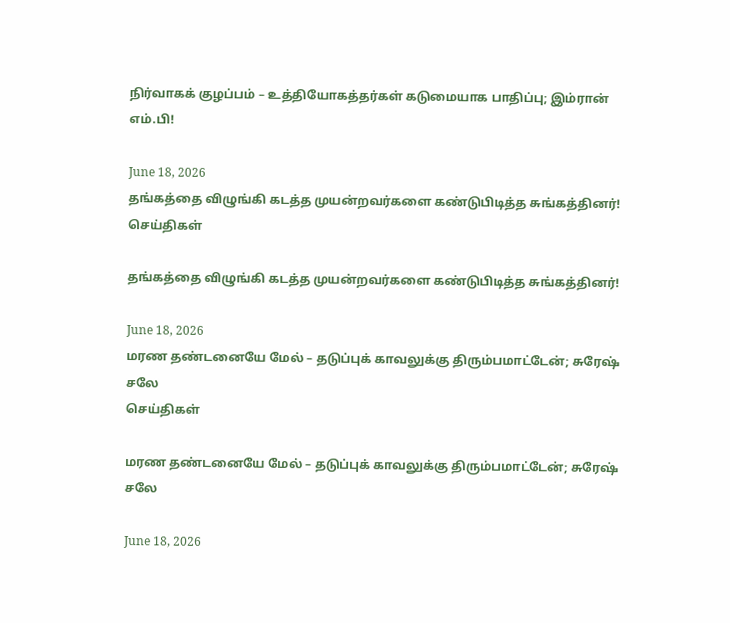நிர்வாகக் குழப்பம் – உத்தியோகத்தர்கள் கடுமையாக பாதிப்பு; இம்ரான் எம்.பி!

June 18, 2026
தங்கத்தை விழுங்கி கடத்த முயன்றவர்களை கண்டுபிடித்த சுங்கத்தினர்!
செய்திகள்

தங்கத்தை விழுங்கி கடத்த முயன்றவர்களை கண்டுபிடித்த சுங்கத்தினர்!

June 18, 2026
மரண தண்டனையே மேல் – தடுப்புக் காவலுக்கு திரும்பமாட்டேன்; சுரேஷ் சலே
செய்திகள்

மரண தண்டனையே மேல் – தடுப்புக் காவலுக்கு திரும்பமாட்டேன்; சுரேஷ் சலே

June 18, 2026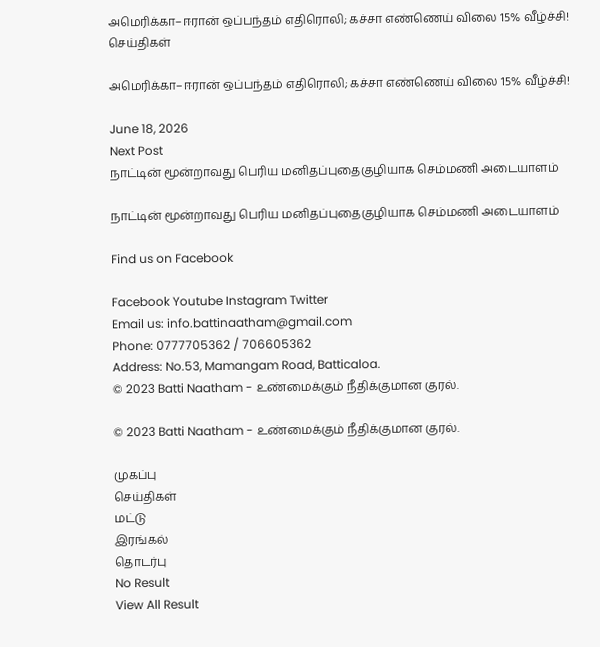அமெரிக்கா–ஈரான் ஒப்பந்தம் எதிரொலி; கச்சா எண்ணெய் விலை 15% வீழ்ச்சி!
செய்திகள்

அமெரிக்கா–ஈரான் ஒப்பந்தம் எதிரொலி; கச்சா எண்ணெய் விலை 15% வீழ்ச்சி!

June 18, 2026
Next Post
நாட்டின் மூன்றாவது பெரிய மனிதப்புதைகுழியாக செம்மணி அடையாளம்

நாட்டின் மூன்றாவது பெரிய மனிதப்புதைகுழியாக செம்மணி அடையாளம்

Find us on Facebook

Facebook Youtube Instagram Twitter
Email us: info.battinaatham@gmail.com
Phone: 0777705362 / 706605362
Address: No.53, Mamangam Road, Batticaloa.
© 2023 Batti Naatham - உண்மைக்கும் நீதிக்குமான குரல்.

© 2023 Batti Naatham - உண்மைக்கும் நீதிக்குமான குரல்.

முகப்பு
செய்திகள்
மட்டு
இரங்கல்
தொடர்பு
No Result
View All Result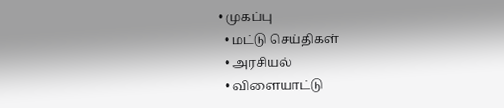• முகப்பு
  • மட்டு செய்திகள்
  • அரசியல்
  • விளையாட்டு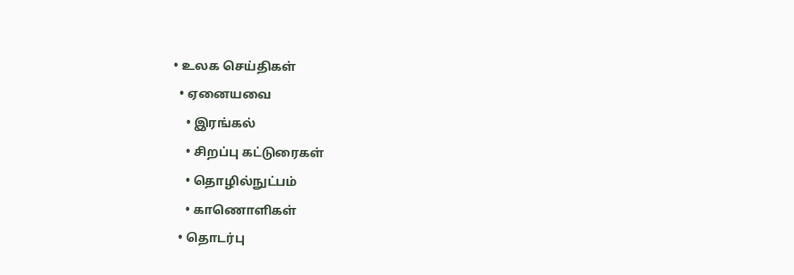• உலக செய்திகள்
  • ஏனையவை
    • இரங்கல்
    • சிறப்பு கட்டுரைகள்
    • தொழில்நுட்பம்
    • காணொளிகள்
  • தொடர்பு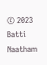© 2023 Batti Naatham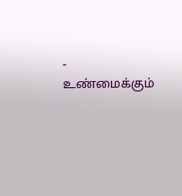- உண்மைக்கும்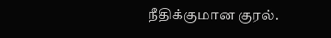நீதிக்குமான குரல்.